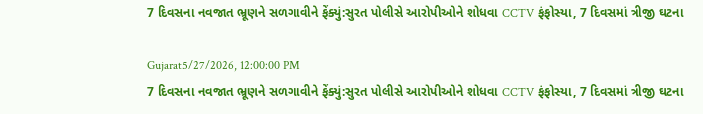7 દિવસના નવજાત ભ્રૂણને સળગાવીને ફેંક્યું:સુરત પોલીસે આરોપીઓને શોધવા CCTV ફંફોસ્યા, 7 દિવસમાં ત્રીજી ઘટના

Gujarat5/27/2026, 12:00:00 PM
7 દિવસના નવજાત ભ્રૂણને સળગાવીને ફેંક્યું:સુરત પોલીસે આરોપીઓને શોધવા CCTV ફંફોસ્યા, 7 દિવસમાં ત્રીજી ઘટના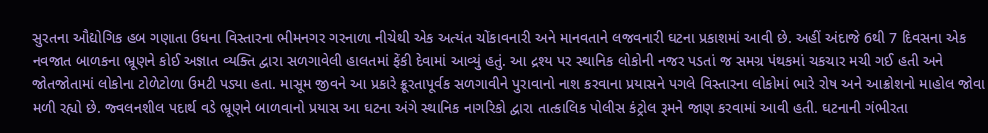સુરતના ઔદ્યોગિક હબ ગણાતા ઉધના વિસ્તારના ભીમનગર ગરનાળા નીચેથી એક અત્યંત ચોંકાવનારી અને માનવતાને લજવનારી ઘટના પ્રકાશમાં આવી છે. અહીં અંદાજે 6થી 7 દિવસના એક નવજાત બાળકના ભ્રૂણને કોઈ અજ્ઞાત વ્યક્તિ દ્વારા સળગાવેલી હાલતમાં ફેંકી દેવામાં આવ્યું હતું. આ દ્રશ્ય પર સ્થાનિક લોકોની નજર પડતાં જ સમગ્ર પંથકમાં ચકચાર મચી ગઈ હતી અને જોતજોતામાં લોકોના ટોળેટોળા ઉમટી પડ્યા હતા. માસૂમ જીવને આ પ્રકારે ક્રૂરતાપૂર્વક સળગાવીને પુરાવાનો નાશ કરવાના પ્રયાસને પગલે વિસ્તારના લોકોમાં ભારે રોષ અને આક્રોશનો માહોલ જોવા મળી રહ્યો છે. જ્વલનશીલ પદાર્થ વડે ભ્રૂણને બાળવાનો પ્રયાસ આ ઘટના અંગે સ્થાનિક નાગરિકો દ્વારા તાત્કાલિક પોલીસ કંટ્રોલ રૂમને જાણ કરવામાં આવી હતી. ઘટનાની ગંભીરતા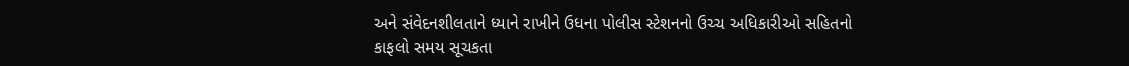અને સંવેદનશીલતાને ધ્યાને રાખીને ઉધના પોલીસ સ્ટેશનનો ઉચ્ચ અધિકારીઓ સહિતનો કાફલો સમય સૂચકતા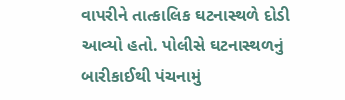વાપરીને તાત્કાલિક ઘટનાસ્થળે દોડી આવ્યો હતો. પોલીસે ઘટનાસ્થળનું બારીકાઈથી પંચનામું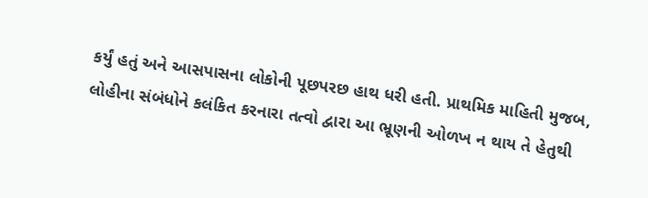કર્યું હતું અને આસપાસના લોકોની પૂછપરછ હાથ ધરી હતી. પ્રાથમિક માહિતી મુજબ, લોહીના સંબંધોને કલંકિત કરનારા તત્વો દ્વારા આ ભ્રૂણની ઓળખ ન થાય તે હેતુથી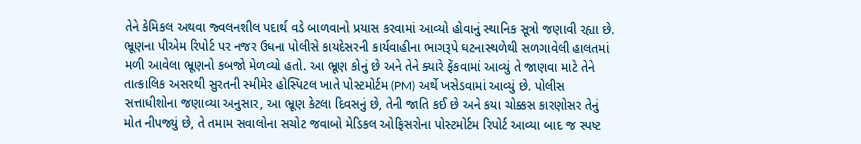તેને કેમિકલ અથવા જ્વલનશીલ પદાર્થ વડે બાળવાનો પ્રયાસ કરવામાં આવ્યો હોવાનું સ્થાનિક સૂત્રો જણાવી રહ્યા છે. ભ્રૂણના પીએમ રિપોર્ટ પર નજર ઉધના પોલીસે કાયદેસરની કાર્યવાહીના ભાગરૂપે ઘટનાસ્થળેથી સળગાવેલી હાલતમાં મળી આવેલા ભ્રૂણનો કબજો મેળવ્યો હતો. આ ભ્રૂણ કોનું છે અને તેને ક્યારે ફેંકવામાં આવ્યું તે જાણવા માટે તેને તાત્કાલિક અસરથી સુરતની સ્મીમેર હોસ્પિટલ ખાતે પોસ્ટમોર્ટમ (PM) અર્થે ખસેડવામાં આવ્યું છે. પોલીસ સત્તાધીશોના જણાવ્યા અનુસાર, આ ભ્રૂણ કેટલા દિવસનું છે, તેની જાતિ કઈ છે અને કયા ચોક્કસ કારણોસર તેનું મોત નીપજ્યું છે, તે તમામ સવાલોના સચોટ જવાબો મેડિકલ ઓફિસરોના પોસ્ટમોર્ટમ રિપોર્ટ આવ્યા બાદ જ સ્પષ્ટ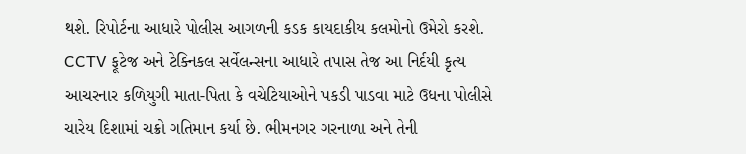થશે. રિપોર્ટના આધારે પોલીસ આગળની કડક કાયદાકીય કલમોનો ઉમેરો કરશે. CCTV ફૂટેજ અને ટેક્નિકલ સર્વેલન્સના આધારે તપાસ તેજ આ નિર્દયી કૃત્ય આચરનાર કળિયુગી માતા-પિતા કે વચેટિયાઓને પકડી પાડવા માટે ઉધના પોલીસે ચારેય દિશામાં ચક્રો ગતિમાન કર્યા છે. ભીમનગર ગરનાળા અને તેની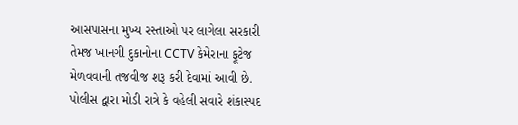આસપાસના મુખ્ય રસ્તાઓ પર લાગેલા સરકારી તેમજ ખાનગી દુકાનોના CCTV કેમેરાના ફૂટેજ મેળવવાની તજવીજ શરૂ કરી દેવામાં આવી છે. પોલીસ દ્વારા મોડી રાત્રે કે વહેલી સવારે શંકાસ્પદ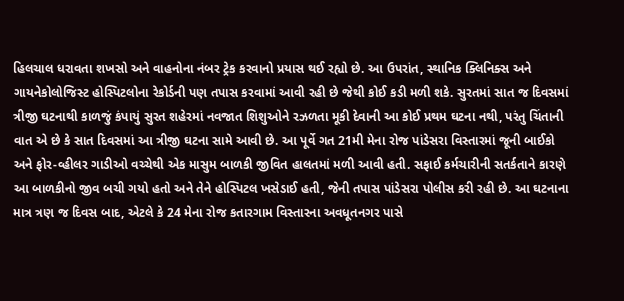હિલચાલ ધરાવતા શખસો અને વાહનોના નંબર ટ્રેક કરવાનો પ્રયાસ થઈ રહ્યો છે. આ ઉપરાંત, સ્થાનિક ક્લિનિક્સ અને ગાયનેકોલોજિસ્ટ હોસ્પિટલોના રેકોર્ડની પણ તપાસ કરવામાં આવી રહી છે જેથી કોઈ કડી મળી શકે. સુરતમાં સાત જ દિવસમાં ત્રીજી ઘટનાથી કાળજું કંપાયું સુરત શહેરમાં નવજાત શિશુઓને રઝળતા મૂકી દેવાની આ કોઈ પ્રથમ ઘટના નથી, પરંતુ ચિંતાની વાત એ છે કે સાત દિવસમાં આ ત્રીજી ઘટના સામે આવી છે. આ પૂર્વે ગત 21મી મેના રોજ પાંડેસરા વિસ્તારમાં જૂની બાઈકો અને ફોર-વ્હીલર ગાડીઓ વચ્ચેથી એક માસુમ બાળકી જીવિત હાલતમાં મળી આવી હતી. સફાઈ કર્મચારીની સતર્કતાને કારણે આ બાળકીનો જીવ બચી ગયો હતો અને તેને હોસ્પિટલ ખસેડાઈ હતી, જેની તપાસ પાંડેસરા પોલીસ કરી રહી છે. આ ઘટનાના માત્ર ત્રણ જ દિવસ બાદ, એટલે કે 24 મેના રોજ કતારગામ વિસ્તારના અવધૂતનગર પાસે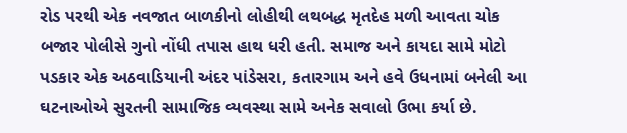રોડ પરથી એક નવજાત બાળકીનો લોહીથી લથબદ્ધ મૃતદેહ મળી આવતા ચોક બજાર પોલીસે ગુનો નોંધી તપાસ હાથ ધરી હતી. સમાજ અને કાયદા સામે મોટો પડકાર એક અઠવાડિયાની અંદર પાંડેસરા, કતારગામ અને હવે ઉધનામાં બનેલી આ ઘટનાઓએ સુરતની સામાજિક વ્યવસ્થા સામે અનેક સવાલો ઉભા કર્યા છે.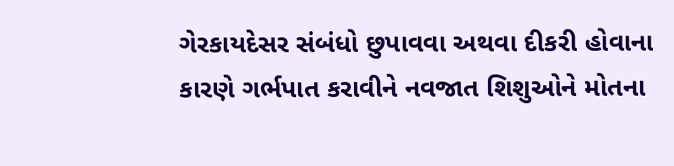ગેરકાયદેસર સંબંધો છુપાવવા અથવા દીકરી હોવાના કારણે ગર્ભપાત કરાવીને નવજાત શિશુઓને મોતના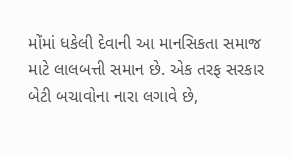મોંમાં ધકેલી દેવાની આ માનસિકતા સમાજ માટે લાલબત્તી સમાન છે. એક તરફ સરકાર બેટી બચાવોના નારા લગાવે છે,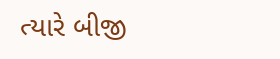ત્યારે બીજી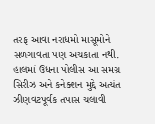તરફ આવા નરાધમો માસૂમોને સળગાવતા પણ અચકાતા નથી. હાલમાં ઉધના પોલીસ આ સમગ્ર સિરીઝ અને કનેક્શન મુદ્દે અત્યંત ઝીણવટપૂર્વક તપાસ ચલાવી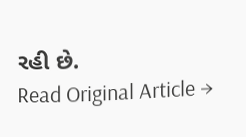રહી છે.
Read Original Article →